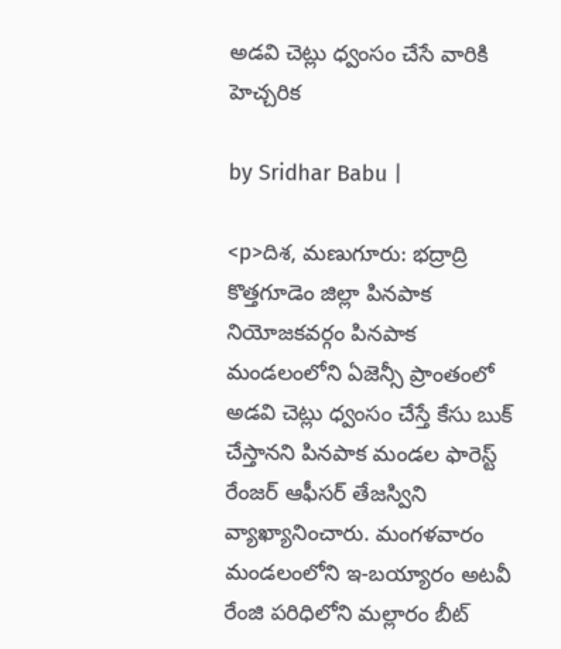అడవి చెట్లు ధ్వంసం చేసే వారికి హెచ్చరిక

by Sridhar Babu |

<p>దిశ, మణుగూరు: భద్రాద్రి కొత్తగూడెం జిల్లా పినపాక నియోజకవర్గం పినపాక మండలంలోని ఏజెన్సీ ప్రాంతంలో అడవి చెట్లు ధ్వంసం చేస్తే కేసు బుక్ చేస్తానని పినపాక మండల ఫారెస్ట్ రేంజర్ ఆఫీసర్ తేజస్విని వ్యాఖ్యానించారు. మంగళవారం మండలంలోని ఇ-బయ్యారం అటవీ రేంజి పరిధిలోని మల్లారం బీట్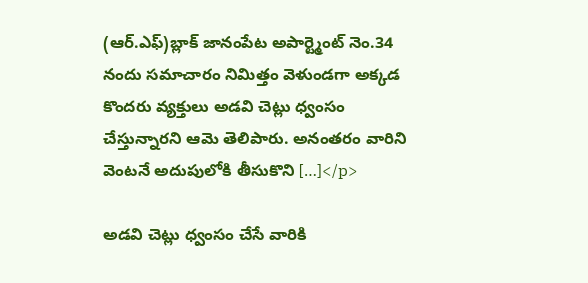(ఆర్.ఎఫ్)బ్లాక్ జానంపేట అపార్ట్మెంట్ నెం.34 నందు సమాచారం నిమిత్తం వెళుండగా అక్కడ కొందరు వ్యక్తులు అడవి చెట్లు ధ్వంసం చేస్తున్నారని ఆమె తెలిపారు. అనంతరం వారిని వెంటనే అదుపులోకి తీసుకొని […]</p>

అడవి చెట్లు ధ్వంసం చేసే వారికి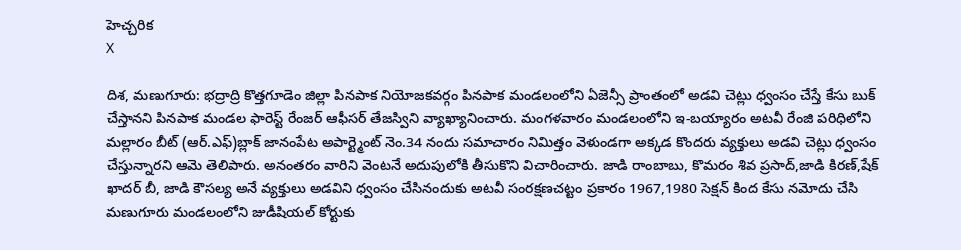హెచ్చరిక
X

దిశ, మణుగూరు: భద్రాద్రి కొత్తగూడెం జిల్లా పినపాక నియోజకవర్గం పినపాక మండలంలోని ఏజెన్సీ ప్రాంతంలో అడవి చెట్లు ధ్వంసం చేస్తే కేసు బుక్ చేస్తానని పినపాక మండల ఫారెస్ట్ రేంజర్ ఆఫీసర్ తేజస్విని వ్యాఖ్యానించారు. మంగళవారం మండలంలోని ఇ-బయ్యారం అటవీ రేంజి పరిధిలోని మల్లారం బీట్ (ఆర్.ఎఫ్)బ్లాక్ జానంపేట అపార్ట్మెంట్ నెం.34 నందు సమాచారం నిమిత్తం వెళుండగా అక్కడ కొందరు వ్యక్తులు అడవి చెట్లు ధ్వంసం చేస్తున్నారని ఆమె తెలిపారు. అనంతరం వారిని వెంటనే అదుపులోకి తీసుకొని విచారించారు. జాడి రాంబాబు, కొమరం శివ ప్రసాద్,జాడి కిరణ్,షేక్ ఖాదర్ బీ, జాడి కౌసల్య అనే వ్యక్తులు అడవిని ధ్వంసం చేసినందుకు అటవీ సంరక్షణచట్టం ప్రకారం 1967,1980 సెక్షన్ కింద కేసు నమోదు చేసి మణుగూరు మండలంలోని జుడీషియల్ కోర్టుకు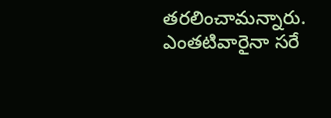తరలించామన్నారు. ఎంతటివారైనా సరే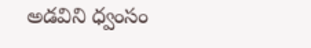అడవిని ధ్వంసం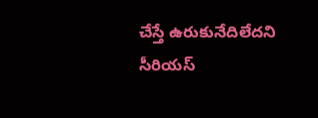చేస్తే ఉరుకునేదిలేదని సీరియస్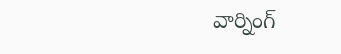వార్నింగ్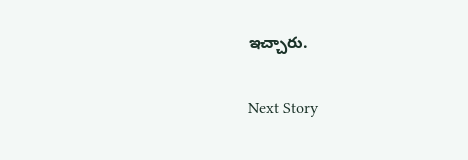ఇచ్చారు.

Next Story